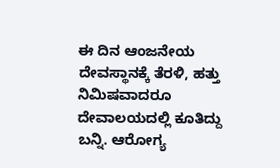ಈ ದಿನ ಆಂಜನೇಯ ದೇವಸ್ಥಾನಕ್ಕೆ ತೆರಳಿ, ಹತ್ತು ನಿಮಿಷವಾದರೂ ದೇವಾಲಯದಲ್ಲಿ ಕೂತಿದ್ದು ಬನ್ನಿ. ಆರೋಗ್ಯ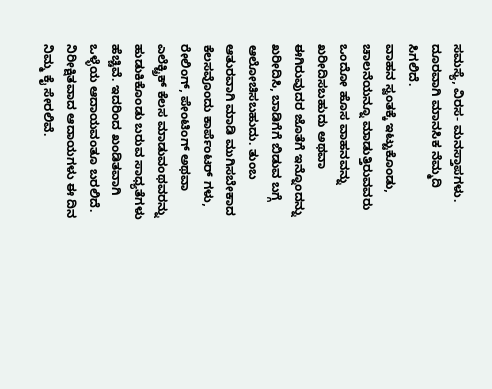ಸಮಸ್ಯೆ, ವಿರಸ- ಮನಸ್ತಾಪಗಳು. ದೂರವಾಗಿ ಮಾನಸಿಕ ನೆಮ್ಮದಿ ಸಿಗಲಿದೆ.
ವಾಹನ ಸ್ವಂತಕ್ಕೆ ಇಟ್ಟುಕೊಂಡು, ಚಾಲನೆಯನ್ನೂ ಮಾಡುತ್ತಿರುವವರು ಒಂದೋ ಹೊಸ ವಾಹನವನ್ನು ಖರೀದಿಸಬಹುದು ಅಥವಾ ಈಗಿರುವುದರ ಜೊತೆಗೆ ಇನ್ನೊಂದನ್ನು ಖರೀದಿಸಿ, ಬಾಡಿಗೆಗೆ ಬಿಡುವ ಬಗ್ಗೆ ಆಲೋಚಿಸಬಹುದು. ತುಂಬ ಆತುರವಾಗಿ ಮಾಡಿ ಮುಗಿಸಬೇಕಾದ ಕೆಲಸವೊಂದು ಕಾರ್ಪೆಂಟರ್ ಗಳು, ರೇಲಿಂಗ್, ಪೇಂಟಿಂಗ್ ಅಥವಾ ಎಲೆಕ್ಟ್ರಿಕ್ ಕೆಲಸ ಮಾಡುವಂಥವರನ್ನು ಹುಡುಕಿಕೊಂಡು ಬರುವ ಸಾಧ್ಯತೆಗಳು ಹೆಚ್ಚಿವೆ. ಇದರಿಂದ ಖಂಡಿತವಾಗಿ ಒಳ್ಳೆಯ ಆದಾಯವಂತೂ ಬರಲಿದೆ.
ನಿರೀಕ್ಷಿತವಾದ ಆದಾಯಗಳು ಈ ದಿನ ನಿಮ್ಮ ಕೈ ಸೇರಲಿವೆ.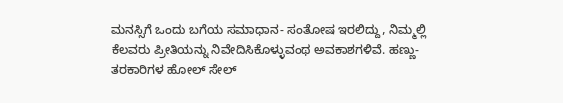ಮನಸ್ಸಿಗೆ ಒಂದು ಬಗೆಯ ಸಮಾಧಾನ- ಸಂತೋಷ ಇರಲಿದ್ದು, ನಿಮ್ಮಲ್ಲಿ ಕೆಲವರು ಪ್ರೀತಿಯನ್ನು ನಿವೇದಿಸಿಕೊಳ್ಳುವಂಥ ಅವಕಾಶಗಳಿವೆ. ಹಣ್ಣು- ತರಕಾರಿಗಳ ಹೋಲ್ ಸೇಲ್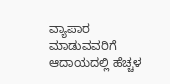ವ್ಯಾಪಾರ ಮಾಡುವವರಿಗೆ ಆದಾಯದಲ್ಲಿ ಹೆಚ್ಚಳ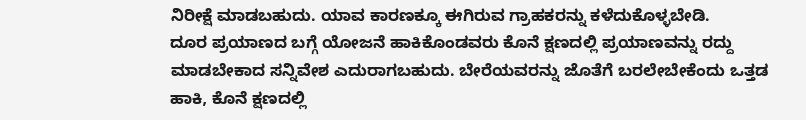ನಿರೀಕ್ಷೆ ಮಾಡಬಹುದು. ಯಾವ ಕಾರಣಕ್ಕೂ ಈಗಿರುವ ಗ್ರಾಹಕರನ್ನು ಕಳೆದುಕೊಳ್ಳಬೇಡಿ.
ದೂರ ಪ್ರಯಾಣದ ಬಗ್ಗೆ ಯೋಜನೆ ಹಾಕಿಕೊಂಡವರು ಕೊನೆ ಕ್ಷಣದಲ್ಲಿ ಪ್ರಯಾಣವನ್ನು ರದ್ದು ಮಾಡಬೇಕಾದ ಸನ್ನಿವೇಶ ಎದುರಾಗಬಹುದು. ಬೇರೆಯವರನ್ನು ಜೊತೆಗೆ ಬರಲೇಬೇಕೆಂದು ಒತ್ತಡ ಹಾಕಿ, ಕೊನೆ ಕ್ಷಣದಲ್ಲಿ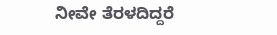ನೀವೇ ತೆರಳದಿದ್ದರೆ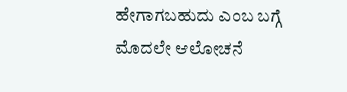ಹೇಗಾಗಬಹುದು ಎಂಬ ಬಗ್ಗೆ ಮೊದಲೇ ಆಲೋಚನೆ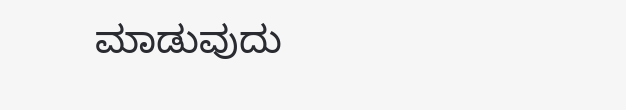ಮಾಡುವುದು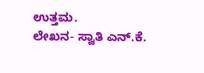ಉತ್ತಮ.
ಲೇಖನ- ಸ್ವಾತಿ ಎನ್.ಕೆ.